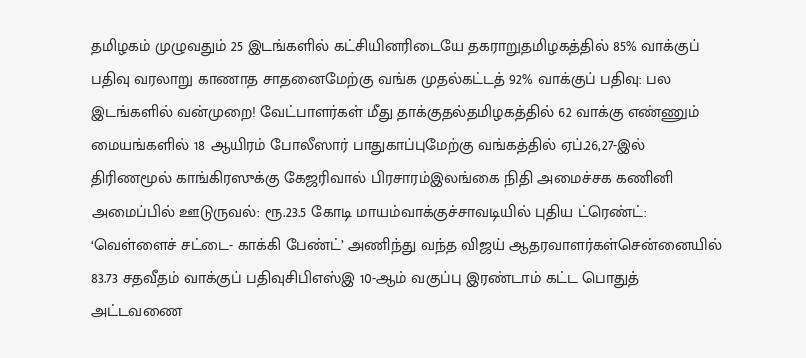தமிழகம் முழுவதும் 25 இடங்களில் கட்சியினரிடையே தகராறுதமிழகத்தில் 85% வாக்குப் பதிவு வரலாறு காணாத சாதனைமேற்கு வங்க முதல்கட்டத் 92% வாக்குப் பதிவு: பல இடங்களில் வன்முறை! வேட்பாளர்கள் மீது தாக்குதல்தமிழகத்தில் 62 வாக்கு எண்ணும் மையங்களில் 18 ஆயிரம் போலீஸார் பாதுகாப்புமேற்கு வங்கத்தில் ஏப்.26,27-இல் திரிணமூல் காங்கிரஸுக்கு கேஜரிவால் பிரசாரம்இலங்கை நிதி அமைச்சக கணினி அமைப்பில் ஊடுருவல்: ரூ.23.5 கோடி மாயம்வாக்குச்சாவடியில் புதிய ட்ரெண்ட்: ‘வெள்ளைச் சட்டை- காக்கி பேண்ட்’ அணிந்து வந்த விஜய் ஆதரவாளர்கள்சென்னையில் 83.73 சதவீதம் வாக்குப் பதிவுசிபிஎஸ்இ 10-ஆம் வகுப்பு இரண்டாம் கட்ட பொதுத் அட்டவணை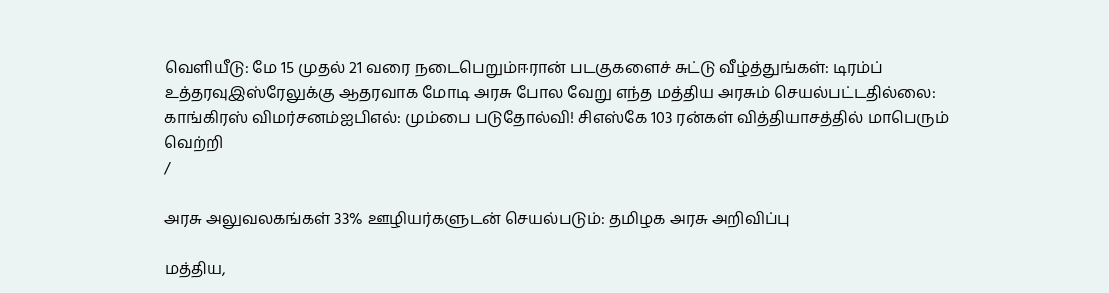வெளியீடு: மே 15 முதல் 21 வரை நடைபெறும்ஈரான் படகுகளைச் சுட்டு வீழ்த்துங்கள்: டிரம்ப் உத்தரவுஇஸ்ரேலுக்கு ஆதரவாக மோடி அரசு போல வேறு எந்த மத்திய அரசும் செயல்பட்டதில்லை: காங்கிரஸ் விமர்சனம்ஐபிஎல்: மும்பை படுதோல்வி! சிஎஸ்கே 103 ரன்கள் வித்தியாசத்தில் மாபெரும் வெற்றி
/

அரசு அலுவலகங்கள் 33% ஊழியர்களுடன் செயல்படும்: தமிழக அரசு அறிவிப்பு

மத்திய,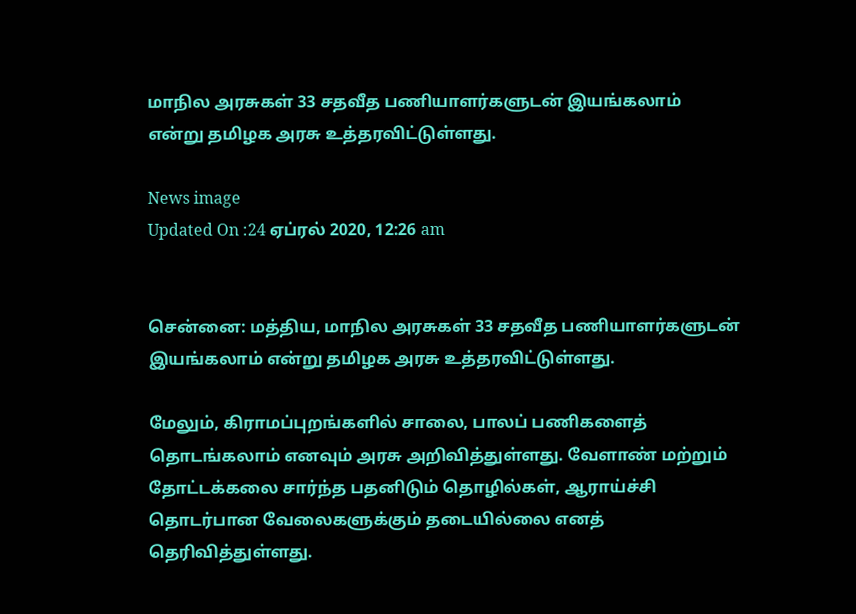மாநில அரசுகள் 33 சதவீத பணியாளர்களுடன் இயங்கலாம் என்று தமிழக அரசு உத்தரவிட்டுள்ளது.

News image
Updated On :24 ஏப்ரல் 2020, 12:26 am


சென்னை: மத்திய, மாநில அரசுகள் 33 சதவீத பணியாளர்களுடன் இயங்கலாம் என்று தமிழக அரசு உத்தரவிட்டுள்ளது.

மேலும், கிராமப்புறங்களில் சாலை, பாலப் பணிகளைத் தொடங்கலாம் எனவும் அரசு அறிவித்துள்ளது. வேளாண் மற்றும் தோட்டக்கலை சார்ந்த பதனிடும் தொழில்கள், ஆராய்ச்சி தொடர்பான வேலைகளுக்கும் தடையில்லை எனத் தெரிவித்துள்ளது.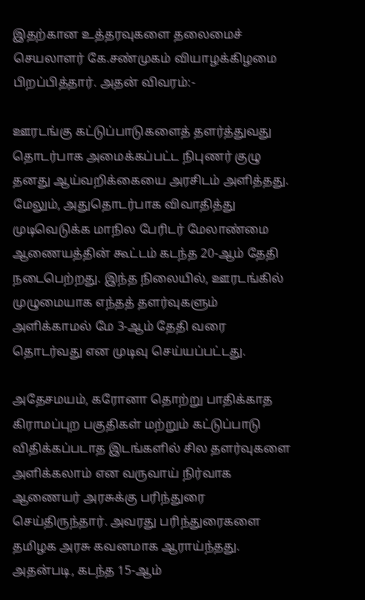இதற்கான உத்தரவுகளை தலைமைச் செயலாளர் கே.சண்முகம் வியாழக்கிழமை பிறப்பித்தார். அதன் விவரம்:-

ஊரடங்கு கட்டுப்பாடுகளைத் தளர்த்துவது தொடர்பாக அமைக்கப்பட்ட நிபுணர் குழு தனது ஆய்வறிக்கையை அரசிடம் அளித்தது. மேலும், அதுதொடர்பாக விவாதித்து முடிவெடுக்க மாநில பேரிடர் மேலாண்மை ஆணையத்தின் கூட்டம் கடந்த 20-ஆம் தேதி நடைபெற்றது. இந்த நிலையில், ஊரடங்கில் முழுமையாக எந்தத் தளர்வுகளும் அளிக்காமல் மே 3-ஆம் தேதி வரை தொடர்வது என முடிவு செய்யப்பட்டது.

அதேசமயம், கரோனா தொற்று பாதிக்காத கிராமப்புற பகுதிகள் மற்றும் கட்டுப்பாடு விதிக்கப்படாத இடங்களில் சில தளர்வுகளை அளிக்கலாம் என வருவாய் நிர்வாக ஆணையர் அரசுக்கு பரிந்துரை செய்திருந்தார். அவரது பரிந்துரைகளை தமிழக அரசு கவனமாக ஆராய்ந்தது. அதன்படி, கடந்த 15-ஆம்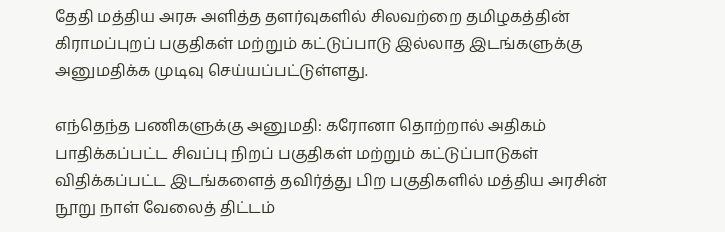தேதி மத்திய அரசு அளித்த தளர்வுகளில் சிலவற்றை தமிழகத்தின் கிராமப்புறப் பகுதிகள் மற்றும் கட்டுப்பாடு இல்லாத இடங்களுக்கு அனுமதிக்க முடிவு செய்யப்பட்டுள்ளது.

எந்தெந்த பணிகளுக்கு அனுமதி: கரோனா தொற்றால் அதிகம் பாதிக்கப்பட்ட சிவப்பு நிறப் பகுதிகள் மற்றும் கட்டுப்பாடுகள் விதிக்கப்பட்ட இடங்களைத் தவிர்த்து பிற பகுதிகளில் மத்திய அரசின் நூறு நாள் வேலைத் திட்டம்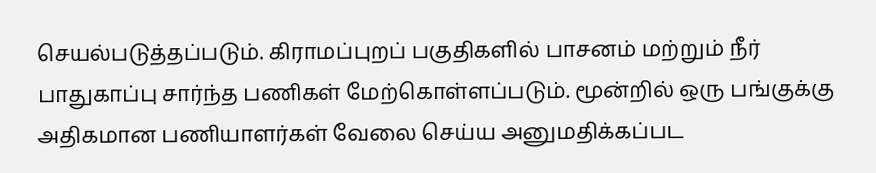செயல்படுத்தப்படும். கிராமப்புறப் பகுதிகளில் பாசனம் மற்றும் நீர் பாதுகாப்பு சார்ந்த பணிகள் மேற்கொள்ளப்படும். மூன்றில் ஒரு பங்குக்கு அதிகமான பணியாளர்கள் வேலை செய்ய அனுமதிக்கப்பட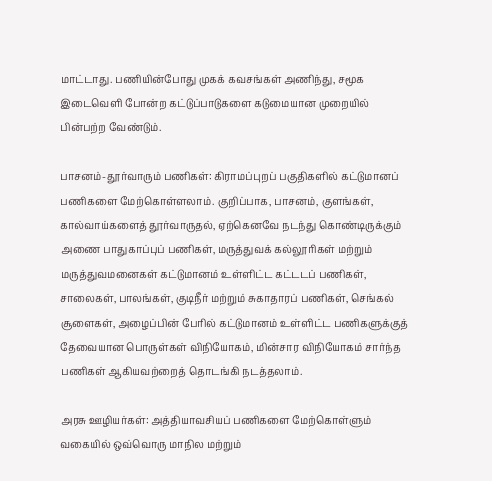மாட்டாது. பணியின்போது முகக் கவசங்கள் அணிந்து, சமூக இடைவெளி போன்ற கட்டுப்பாடுகளை கடுமையான முறையில் பின்பற்ற வேண்டும்.

பாசனம்-தூர்வாரும் பணிகள்: கிராமப்புறப் பகுதிகளில் கட்டுமானப் பணிகளை மேற்கொள்ளலாம். குறிப்பாக, பாசனம், குளங்கள், கால்வாய்களைத் தூர்வாருதல், ஏற்கெனவே நடந்து கொண்டிருக்கும் அணை பாதுகாப்புப் பணிகள், மருத்துவக் கல்லூரிகள் மற்றும் மருத்துவமனைகள் கட்டுமானம் உள்ளிட்ட கட்டடப் பணிகள், சாலைகள், பாலங்கள், குடிநீர் மற்றும் சுகாதாரப் பணிகள், செங்கல் சூளைகள், அழைப்பின் பேரில் கட்டுமானம் உள்ளிட்ட பணிகளுக்குத் தேவையான பொருள்கள் விநியோகம், மின்சார விநியோகம் சார்ந்த பணிகள் ஆகியவற்றைத் தொடங்கி நடத்தலாம்.

அரசு ஊழியர்கள்: அத்தியாவசியப் பணிகளை மேற்கொள்ளும் வகையில் ஒவ்வொரு மாநில மற்றும்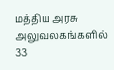மத்திய அரசு அலுவலகங்களில் 33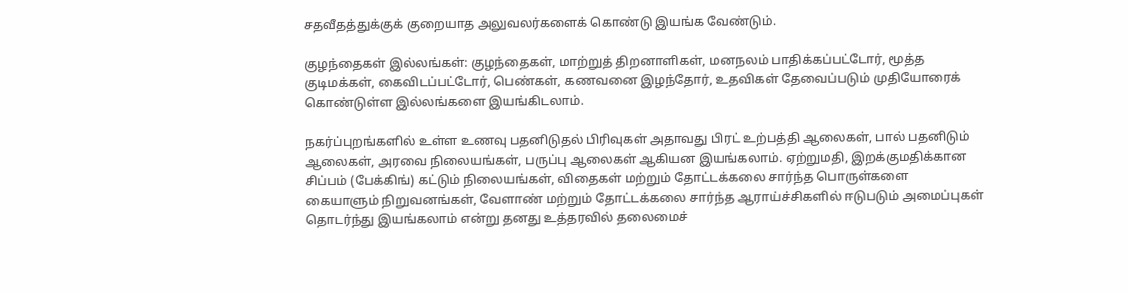சதவீதத்துக்குக் குறையாத அலுவலர்களைக் கொண்டு இயங்க வேண்டும்.

குழந்தைகள் இல்லங்கள்: குழந்தைகள், மாற்றுத் திறனாளிகள், மனநலம் பாதிக்கப்பட்டோர், மூத்த குடிமக்கள், கைவிடப்பட்டோர், பெண்கள், கணவனை இழந்தோர், உதவிகள் தேவைப்படும் முதியோரைக் கொண்டுள்ள இல்லங்களை இயங்கிடலாம்.

நகர்ப்புறங்களில் உள்ள உணவு பதனிடுதல் பிரிவுகள் அதாவது பிரட் உற்பத்தி ஆலைகள், பால் பதனிடும் ஆலைகள், அரவை நிலையங்கள், பருப்பு ஆலைகள் ஆகியன இயங்கலாம். ஏற்றுமதி, இறக்குமதிக்கான சிப்பம் (பேக்கிங்) கட்டும் நிலையங்கள், விதைகள் மற்றும் தோட்டக்கலை சார்ந்த பொருள்களை கையாளும் நிறுவனங்கள், வேளாண் மற்றும் தோட்டக்கலை சார்ந்த ஆராய்ச்சிகளில் ஈடுபடும் அமைப்புகள் தொடர்ந்து இயங்கலாம் என்று தனது உத்தரவில் தலைமைச்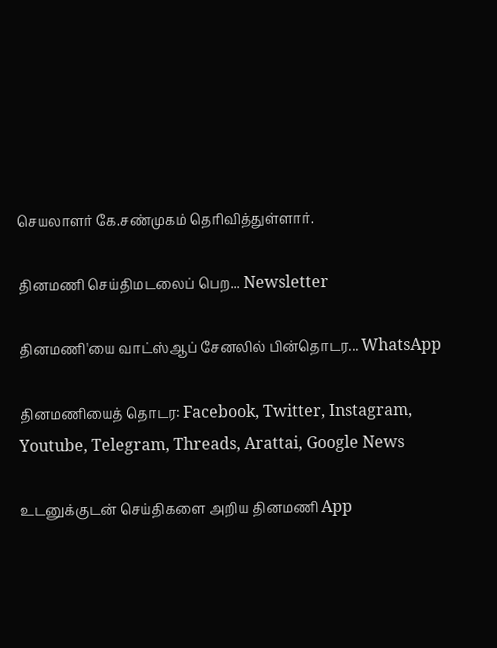செயலாளர் கே.சண்முகம் தெரிவித்துள்ளார்.

தினமணி செய்திமடலைப் பெற... Newsletter

தினமணி'யை வாட்ஸ்ஆப் சேனலில் பின்தொடர... WhatsApp

தினமணியைத் தொடர: Facebook, Twitter, Instagram, Youtube, Telegram, Threads, Arattai, Google News

உடனுக்குடன் செய்திகளை அறிய தினமணி App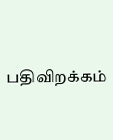பதிவிறக்கம்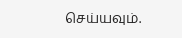செய்யவும்.